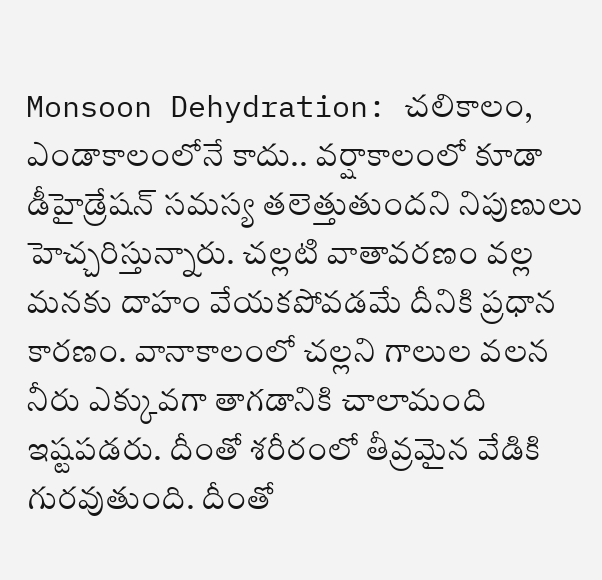Monsoon Dehydration: చలికాలం, ఎండాకాలంలోనే కాదు.. వర్షాకాలంలో కూడా డీహైడ్రేషన్ సమస్య తలెత్తుతుందని నిపుణులు హెచ్చరిస్తున్నారు. చల్లటి వాతావరణం వల్ల మనకు దాహం వేయకపోవడమే దీనికి ప్రధాన కారణం. వానాకాలంలో చల్లని గాలుల వలన నీరు ఎక్కువగా తాగడానికి చాలామంది ఇష్టపడరు. దీంతో శరీరంలో తీవ్రమైన వేడికి గురవుతుంది. దీంతో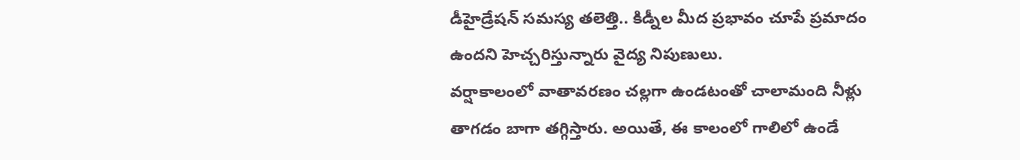డీహైడ్రేషన్ సమస్య తలెత్తి.. కిడ్నీల మీద ప్రభావం చూపే ప్రమాదం ఉందని హెచ్చరిస్తున్నారు వైద్య నిపుణులు.
వర్షాకాలంలో వాతావరణం చల్లగా ఉండటంతో చాలామంది నీళ్లు తాగడం బాగా తగ్గిస్తారు. అయితే, ఈ కాలంలో గాలిలో ఉండే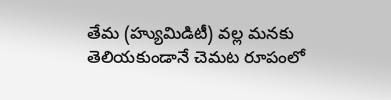తేమ (హ్యుమిడిటీ) వల్ల మనకు తెలియకుండానే చెమట రూపంలో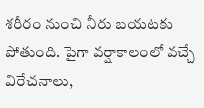శరీరం నుంచి నీరు బయటకు పోతుంది. పైగా వర్షాకాలంలో వచ్చే విరేచనాలు,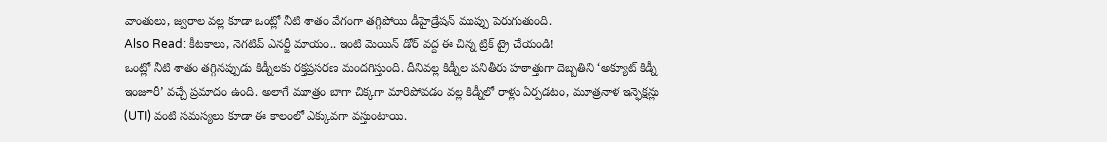వాంతులు, జ్వరాల వల్ల కూడా ఒంట్లో నీటి శాతం వేగంగా తగ్గిపోయి డీహైడ్రేషన్ ముప్పు పెరుగుతుంది.
Also Read: కీటకాలు, నెగటివ్ ఎనర్జీ మాయం.. ఇంటి మెయిన్ డోర్ వద్ద ఈ చిన్న ట్రిక్ ట్రై చేయండి!
ఒంట్లో నీటి శాతం తగ్గినప్పుడు కిడ్నీలకు రక్తప్రసరణ మందగిస్తుంది. దీనివల్ల కిడ్నీల పనితీరు హఠాత్తుగా దెబ్బతిని ‘అక్యూట్ కిడ్నీ ఇంజూరీ’ వచ్చే ప్రమాదం ఉంది. అలాగే మూత్రం బాగా చిక్కగా మారిపోవడం వల్ల కిడ్నీలో రాళ్లు ఏర్పడటం, మూత్రనాళ ఇన్ఫెక్షన్లు (UTI) వంటి సమస్యలు కూడా ఈ కాలంలో ఎక్కువగా వస్తుంటాయి.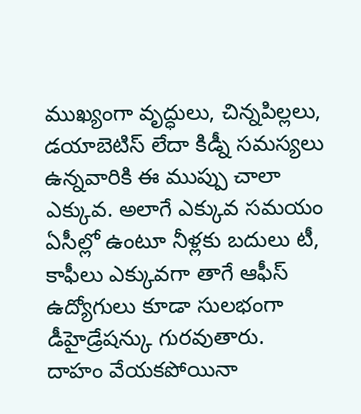ముఖ్యంగా వృద్ధులు, చిన్నపిల్లలు, డయాబెటిస్ లేదా కిడ్నీ సమస్యలు ఉన్నవారికి ఈ ముప్పు చాలా ఎక్కువ. అలాగే ఎక్కువ సమయం ఏసీల్లో ఉంటూ నీళ్లకు బదులు టీ, కాఫీలు ఎక్కువగా తాగే ఆఫీస్ ఉద్యోగులు కూడా సులభంగా డీహైడ్రేషన్కు గురవుతారు.
దాహం వేయకపోయినా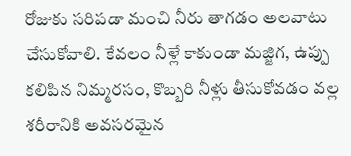రోజుకు సరిపడా మంచి నీరు తాగడం అలవాటు చేసుకోవాలి. కేవలం నీళ్లే కాకుండా మజ్జిగ, ఉప్పు కలిపిన నిమ్మరసం, కొబ్బరి నీళ్లు తీసుకోవడం వల్ల శరీరానికి అవసరమైన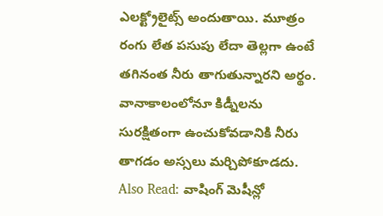ఎలక్ట్రోలైట్స్ అందుతాయి. మూత్రం రంగు లేత పసుపు లేదా తెల్లగా ఉంటే తగినంత నీరు తాగుతున్నారని అర్థం. వానాకాలంలోనూ కిడ్నీలను సురక్షితంగా ఉంచుకోవడానికి నీరు తాగడం అస్సలు మర్చిపోకూడదు.
Also Read: వాషింగ్ మెషీన్లో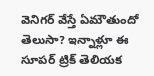వెనిగర్ వేస్తే ఏమౌతుందో తెలుసా? ఇన్నాళ్లూ ఈ సూపర్ ట్రిక్ తెలియక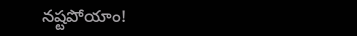నష్టపోయాం!